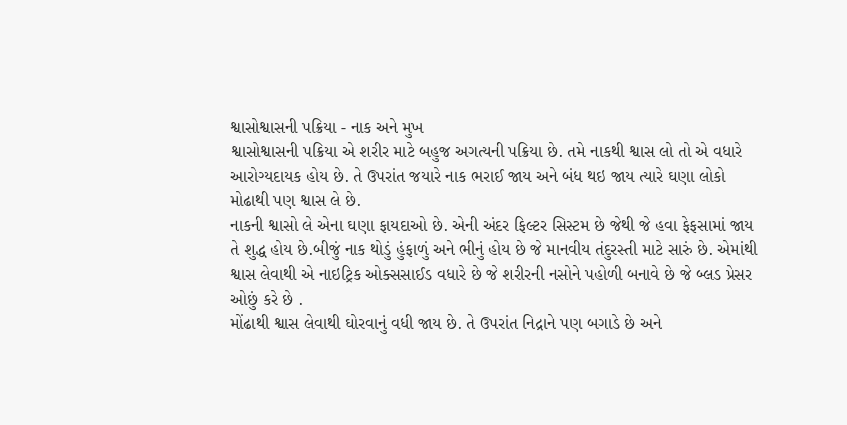શ્વાસોશ્વાસની પક્રિયા - નાક અને મુખ
શ્વાસોશ્વાસની પક્રિયા એ શરીર માટે બહુજ અગત્યની પક્રિયા છે. તમે નાકથી શ્વાસ લો તો એ વધારે આરોગ્યદાયક હોય છે. તે ઉપરાંત જયારે નાક ભરાઈ જાય અને બંધ થઇ જાય ત્યારે ઘણા લોકો મોઢાથી પણ શ્વાસ લે છે.
નાકની શ્વાસો લે એના ઘણા ફાયદાઓ છે. એની અંદર ફિલ્ટર સિસ્ટમ છે જેથી જે હવા ફેફસામાં જાય તે શુદ્ધ હોય છે.બીજું નાક થોડું હુંફાળું અને ભીનું હોય છે જે માનવીય તંદુરસ્તી માટે સારું છે. એમાંથી શ્વાસ લેવાથી એ નાઇટ્રિક ઓક્સસાઈડ વધારે છે જે શરીરની નસોને પહોળી બનાવે છે જે બ્લડ પ્રેસર ઓછું કરે છે .
મોંઢાથી શ્વાસ લેવાથી ઘોરવાનું વધી જાય છે. તે ઉપરાંત નિદ્રાને પણ બગાડે છે અને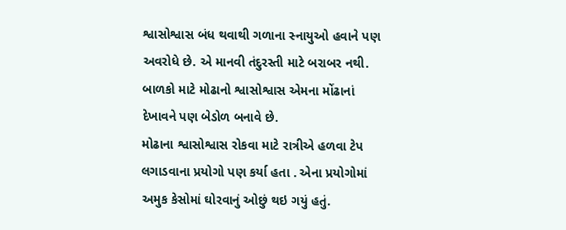શ્વાસોશ્વાસ બંધ થવાથી ગળાના સ્નાયુઓ હવાને પણ અવરોધે છે. એ માનવી તંદુરસ્તી માટે બરાબર નથી. બાળકો માટે મોઢાનો શ્વાસોશ્વાસ એમના મોંઢાનાં દેખાવને પણ બેડોળ બનાવે છે.
મોઢાના શ્વાસોશ્વાસ રોકવા માટે રાત્રીએ હળવા ટેપ લગાડવાના પ્રયોગો પણ કર્યા હતા . એના પ્રયોગોમાં અમુક કેસોમાં ઘોરવાનું ઓછું થઇ ગયું હતું.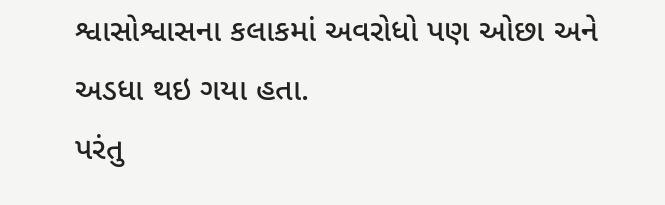શ્વાસોશ્વાસના કલાકમાં અવરોધો પણ ઓછા અને અડધા થઇ ગયા હતા.
પરંતુ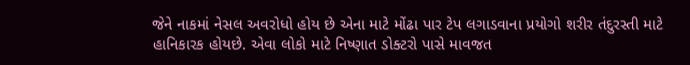જેને નાકમાં નેસલ અવરોધો હોય છે એના માટે મોંઢા પાર ટેપ લગાડવાના પ્રયોગો શરીર તંદુરસ્તી માટે હાનિકારક હોયછે. એવા લોકો માટે નિષ્ણાત ડોક્ટરો પાસે માવજત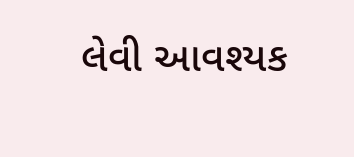લેવી આવશ્યક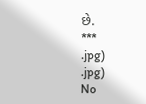છે.
***
.jpg)
.jpg)
No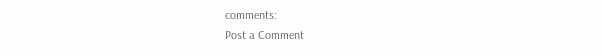comments:
Post a Comment